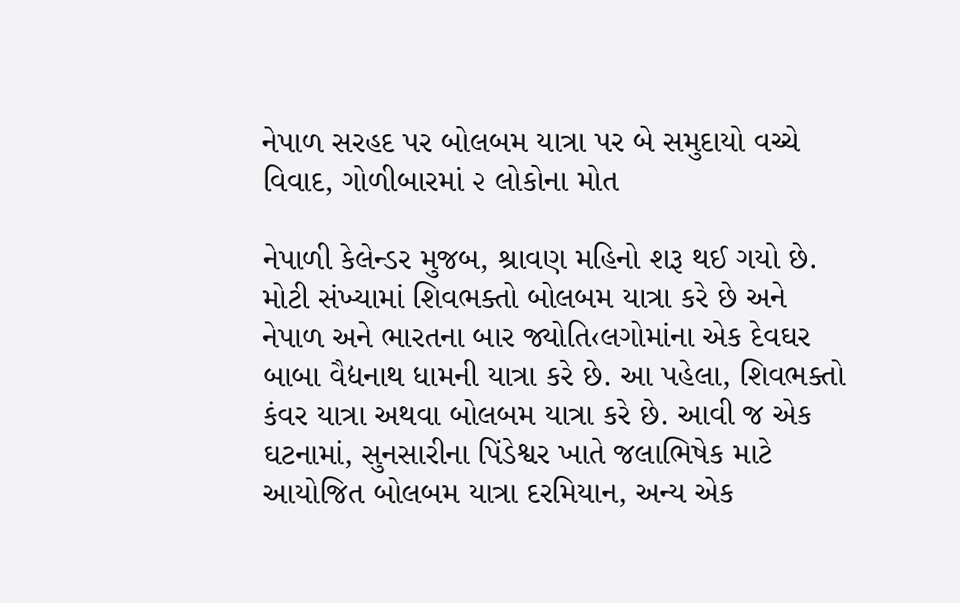નેપાળ સરહદ પર બોલબમ યાત્રા પર બે સમુદાયો વચ્ચે વિવાદ, ગોળીબારમાં ૨ લોકોના મોત

નેપાળી કેલેન્ડર મુજબ, શ્રાવણ મહિનો શરૂ થઈ ગયો છે. મોટી સંખ્યામાં શિવભક્તો બોલબમ યાત્રા કરે છે અને નેપાળ અને ભારતના બાર જ્યોતિ‹લગોમાંના એક દેવઘર બાબા વૈદ્યનાથ ધામની યાત્રા કરે છે. આ પહેલા, શિવભક્તો કંવર યાત્રા અથવા બોલબમ યાત્રા કરે છે. આવી જ એક ઘટનામાં, સુનસારીના પિંડેશ્વર ખાતે જલાભિષેક માટે આયોજિત બોલબમ યાત્રા દરમિયાન, અન્ય એક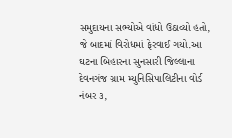સમુદાયના સભ્યોએ વાંધો ઉઠાવ્યો હતો, જે બાદમાં વિરોધમાં ફેરવાઈ ગયો.આ ઘટના બિહારના સુનસારી જિલ્લાના દેવનગંજ ગ્રામ મ્યુનિસિપાલિટીના વોર્ડ નંબર ૩,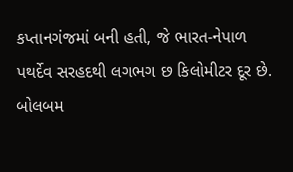કપ્તાનગંજમાં બની હતી, જે ભારત-નેપાળ પથર્દેવ સરહદથી લગભગ છ કિલોમીટર દૂર છે. બોલબમ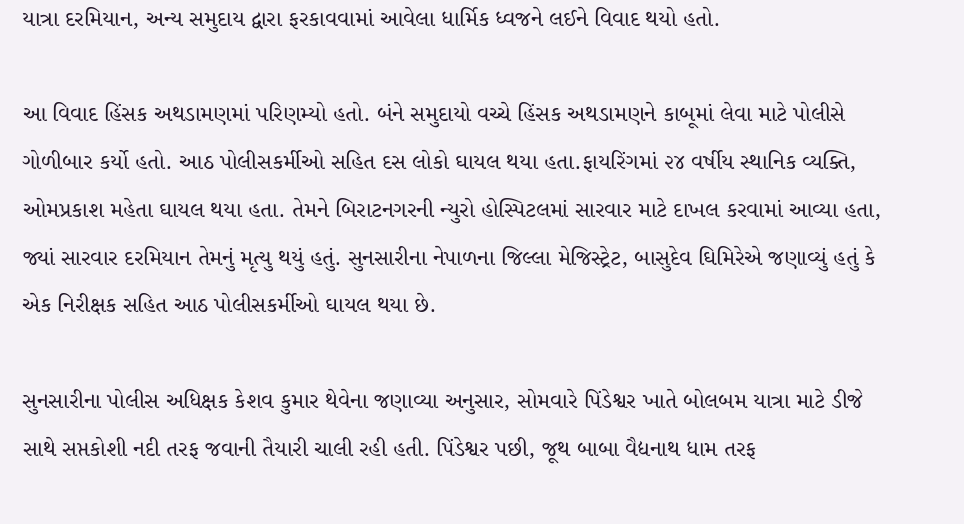યાત્રા દરમિયાન, અન્ય સમુદાય દ્વારા ફરકાવવામાં આવેલા ધાર્મિક ધ્વજને લઈને વિવાદ થયો હતો.

આ વિવાદ હિંસક અથડામણમાં પરિણમ્યો હતો. બંને સમુદાયો વચ્ચે હિંસક અથડામણને કાબૂમાં લેવા માટે પોલીસે ગોળીબાર કર્યો હતો. આઠ પોલીસકર્મીઓ સહિત દસ લોકો ઘાયલ થયા હતા.ફાયરિંગમાં ૨૪ વર્ષીય સ્થાનિક વ્યક્તિ, ઓમપ્રકાશ મહેતા ઘાયલ થયા હતા. તેમને બિરાટનગરની ન્યુરો હોસ્પિટલમાં સારવાર માટે દાખલ કરવામાં આવ્યા હતા, જ્યાં સારવાર દરમિયાન તેમનું મૃત્યુ થયું હતું. સુનસારીના નેપાળના જિલ્લા મેજિસ્ટ્રેટ, બાસુદેવ ઘિમિરેએ જણાવ્યું હતું કે એક નિરીક્ષક સહિત આઠ પોલીસકર્મીઓ ઘાયલ થયા છે.

સુનસારીના પોલીસ અધિક્ષક કેશવ કુમાર થેવેના જણાવ્યા અનુસાર, સોમવારે પિંડેશ્વર ખાતે બોલબમ યાત્રા માટે ડીજે સાથે સપ્તકોશી નદી તરફ જવાની તૈયારી ચાલી રહી હતી. પિંડેશ્વર પછી, જૂથ બાબા વૈદ્યનાથ ધામ તરફ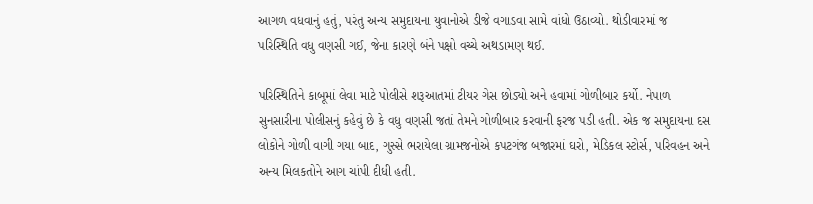આગળ વધવાનું હતું, પરંતુ અન્ય સમુદાયના યુવાનોએ ડીજે વગાડવા સામે વાંધો ઉઠાવ્યો. થોડીવારમાં જ પરિસ્થિતિ વધુ વણસી ગઈ, જેના કારણે બંને પક્ષો વચ્ચે અથડામણ થઈ.

પરિસ્થિતિને કાબૂમાં લેવા માટે પોલીસે શરૂઆતમાં ટીયર ગેસ છોડ્યો અને હવામાં ગોળીબાર કર્યો. નેપાળ સુનસારીના પોલીસનું કહેવું છે કે વધુ વણસી જતાં તેમને ગોળીબાર કરવાની ફરજ પડી હતી. એક જ સમુદાયના દસ લોકોને ગોળી વાગી ગયા બાદ, ગુસ્સે ભરાયેલા ગ્રામજનોએ કપટગંજ બજારમાં ઘરો, મેડિકલ સ્ટોર્સ, પરિવહન અને અન્ય મિલકતોને આગ ચાંપી દીધી હતી.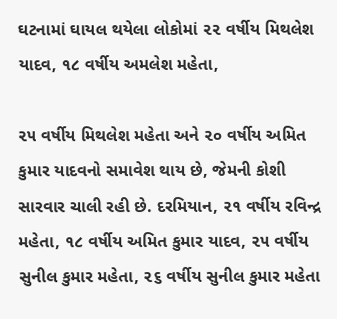ઘટનામાં ઘાયલ થયેલા લોકોમાં ૨૨ વર્ષીય મિથલેશ યાદવ, ૧૮ વર્ષીય અમલેશ મહેતા,

૨૫ વર્ષીય મિથલેશ મહેતા અને ૨૦ વર્ષીય અમિત કુમાર યાદવનો સમાવેશ થાય છે, જેમની કોશી સારવાર ચાલી રહી છે. દરમિયાન, ૨૧ વર્ષીય રવિન્દ્ર મહેતા, ૧૮ વર્ષીય અમિત કુમાર યાદવ, ૨૫ વર્ષીય સુનીલ કુમાર મહેતા, ૨૬ વર્ષીય સુનીલ કુમાર મહેતા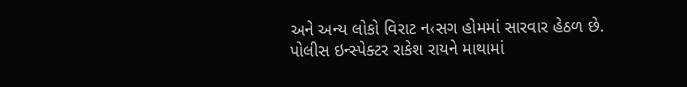અને અન્ય લોકો વિરાટ ન‹સગ હોમમાં સારવાર હેઠળ છે. પોલીસ ઇન્સ્પેક્ટર રાકેશ રાયને માથામાં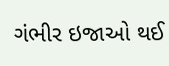ગંભીર ઇજાઓ થઈ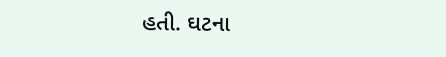હતી. ઘટના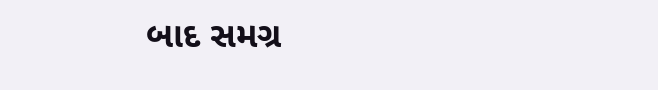બાદ સમગ્ર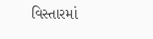વિસ્તારમાં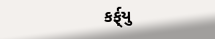કર્ફ્‌યુ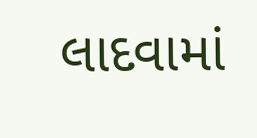લાદવામાં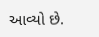આવ્યો છે.